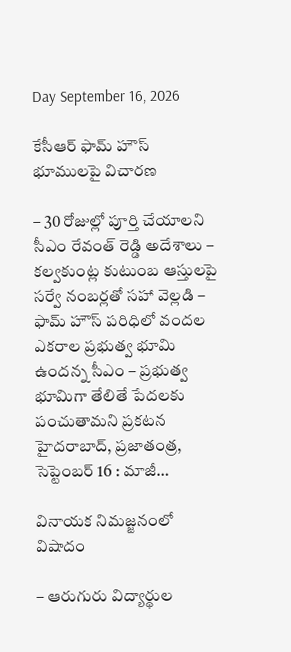Day September 16, 2026

కేసీఆర్ ఫామ్ హౌస్ భూములపై విచారణ

– 30 రోజుల్లో పూర్తి చేయాలని సీఎం రేవంత్ రెడ్డి అదేశాలు – కల్వకుంట్ల కుటుంబ ఆస్తులపై సర్వే నంబర్లతో సహా వెల్ల‌డి – ఫామ్ హౌస్ పరిధిలో వందల ఎకరాల ప్రభుత్వ భూమి ఉందన్న సీఎం – ప్రభుత్వ భూమిగా తేలితే పేదలకు పంచుతామని ప్రకటన హైదరాబాద్, ప్ర‌జాతంత్ర‌, సెప్టెంబ‌ర్ 16 : మాజీ…

వినాయక నిమజ్జనంలో విషాదం

– ఆరుగురు విద్యార్థుల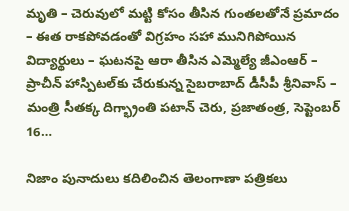మృతి – చెరువులో మట్టి కోసం తీసిన గుంతలతోనే ప్రమాదం – ఈత రాకపోవడంతో విగ్రహం సహా మునిగిపోయిన విద్యార్థులు – ఘటనపై ఆరా తీసిన ఎమ్మెల్యే జీఎంఆర్ – ప్రాచీన్ హాస్పిటల్‌కు చేరుకున్న సైబరాబాద్ డీసీపీ శ్రీనివాస్ – మంత్రి సీతక్క దిగ్భ్రాంతి పటాన్ చెరు, ప్రజాతంత్ర, సెప్టెంబర్ 16…

నిజాం పునాదులు కదిలించిన తెలంగాణా పత్రికలు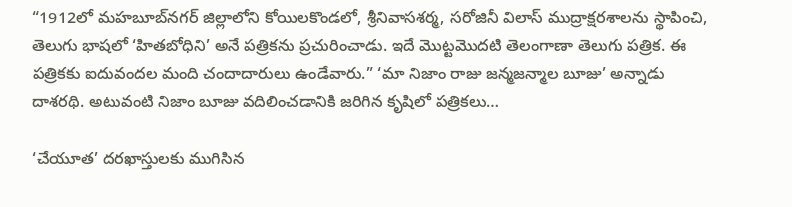“1912లో మహబూబ్‌నగర్ జిల్లాలోని కోయిలకొండలో, శ్రీనివాసశర్మ, సరోజినీ విలాస్ ముద్రాక్షరశాలను స్థాపించి, తెలుగు భాషలో ‘హితబోధిని’ అనే పత్రికను ప్రచురించాడు. ఇదే మొట్టమొదటి తెలంగాణా తెలుగు పత్రిక. ఈ పత్రికకు ఐదువందల మంది చందాదారులు ఉండేవారు.” ‘మా నిజాం రాజు జన్మజన్మాల బూజు’ అన్నాడు దాశరథి. అటువంటి నిజాం బూజు వదిలించడానికి జరిగిన కృషిలో పత్రికలు…

‘చేయూత’ దరఖాస్తులకు ముగిసిన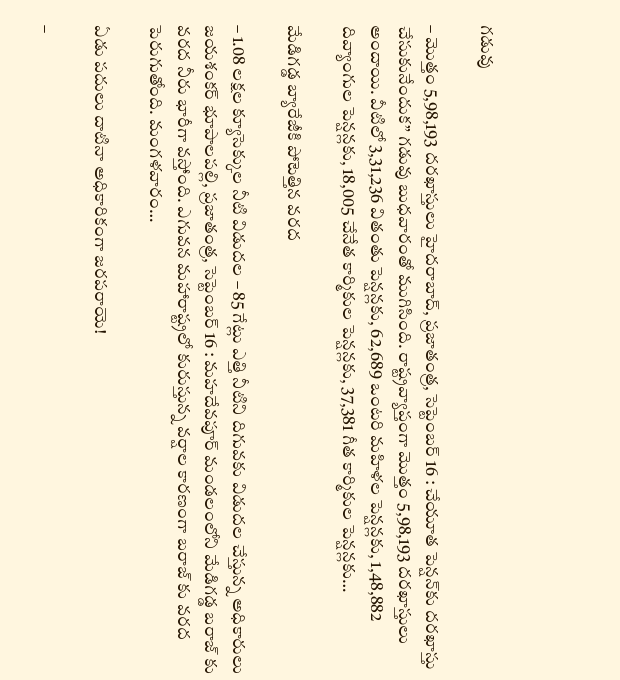గడువు

– మొత్తం 5,98,193 దరఖాస్తులు హైదరాబాద్, ప్రజాతంత్ర, సెప్టెంబర్ 16 : చేయూత పెన్షన్‌కు దరఖాస్తు చేసుకునేందుక” గడువు బుధవారంతో ముగిసింది. రాష్ట్రవ్యాప్తంగా మొత్తం 5,98,193 దరఖాస్తులు అందాయి. వీటిలో 3,31,236 వితంతు పెన్షన్లకు, 62,689 ఒంటరి మహిళల పెన్షన్లకు, 1,48,882 దివ్యాంగుల పెన్షన్లకు, 18,005 చేనేత కార్మికుల పెన్షన్లకు, 37,381 గీత కార్మికుల పెన్షన్లకు…

మేడిగడ్డ బ్యారేజీకి పోటెత్తిన వరద

– 1.08 లక్షల క్యూసెక్కుల నీటి విడుదల – 85 గేట్లు ఎత్తి నీటిని దిగువకు విడుదల చేస్తున్న అధికారులు జయశంకర్ భూపాలపల్లి, ప్రజాతంత్ర, సెప్టెంబర్ 16 : మహదేవపూర్ మండలంలోని మేడిగడ్డ బరాజ్ కు వరద నీరు భారీగా వస్తోంది. ఎగువన మహారాష్ట్రలో కురుస్తున్న వర్షాల కారణంగా బరాజ్ కు వరద పెరుగుతోంది. మంగళవారం…

ఏడు పదులు దాటినా అధికారికంగా జ‌రప‌రాయె!

–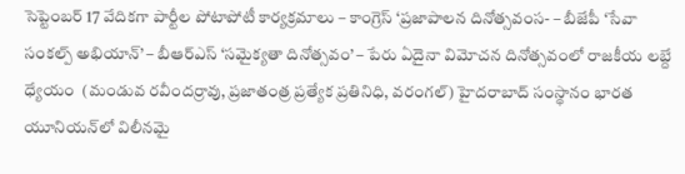సెప్టెంబర్ 17 వేదికగా పార్టీల పోటాపోటీ కార్యక్రమాలు – కాంగ్రెస్ ‘ప్రజాపాలన దినోత్సవంస‌- – బీజేపీ ‘సేవా సంకల్ప్ అభియాన్’ – బీఆర్ఎస్ ‘సమైక్యతా దినోత్సవం’ – పేరు ఏదైనా విమోచ‌న దినోత్స‌వంలో రాజకీయ లబ్దే ధ్యేయం  (మండువ రవీందర్రావు, ప్రజాతంత్ర ప్రత్యేక ప్రతినిధి, వరంగల్) హైదరాబాద్‌ ‌సంస్థానం భారత యూనియన్‌లో విలీనమై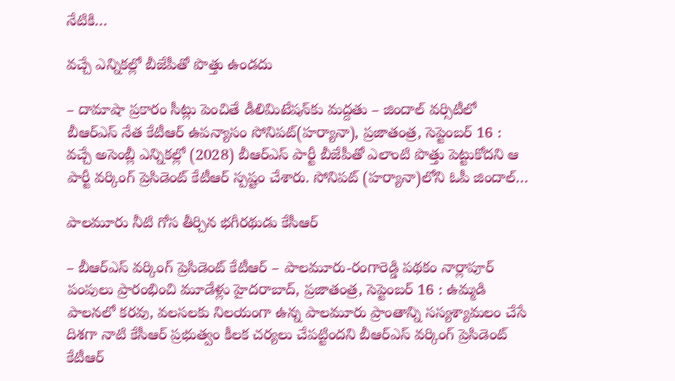నేటికి…

వచ్చే ఎన్నికల్లో బీజేపీతో పొత్తు ఉండదు

– దామాషా ప్రకారం సీట్లు పెంచితే డీలిమిటేషన్‌కు మద్దతు – జిందాల్ వర్సిటీలో బీఆర్ఎస్ నేత కేటీఆర్ ఉపన్యాసం సోనిపట్(హర్యానా), ప్రజాతంత్ర, సెప్టెంబర్ 16 : వచ్చే అసెంబ్లీ ఎన్నికల్లో (2028) బీఆర్ఎస్ పార్టీ బీజేపీతో ఎలాంటి పొత్తు పెట్టుకోదని ఆ పార్టీ వర్కింగ్ ప్రెసిడెంట్ కేటీఆర్ స్పష్టం చేశారు. సోనిపట్ (హర్యానా)లోని ఓపీ జిందాల్…

పాలమూరు నీటి గోస తీర్చిన భగీరథుడు కేసీఆర్

– బీఆర్ఎస్ వర్కింగ్ ప్రెసిడెంట్ కేటీఆర్ – పాలమూరు-రంగారెడ్డి పథకం నార్లాపూర్ పంపులు ప్రారంభించి మూడేళ్లు హైదరాబాద్, ప్రజాతంత్ర, సెప్టెంబర్ 16 : ఉమ్మడి పాలనలో కరవు, వలసలకు నిలయంగా ఉన్న పాలమూరు ప్రాంతాన్ని సస్యశ్యామలం చేసే దిశగా నాటి కేసీఆర్ ప్రభుత్వం కీలక చర్యలు చేపట్టిందని బీఆర్ఎస్ వర్కింగ్ ప్రెసిడెంట్ కేటీఆర్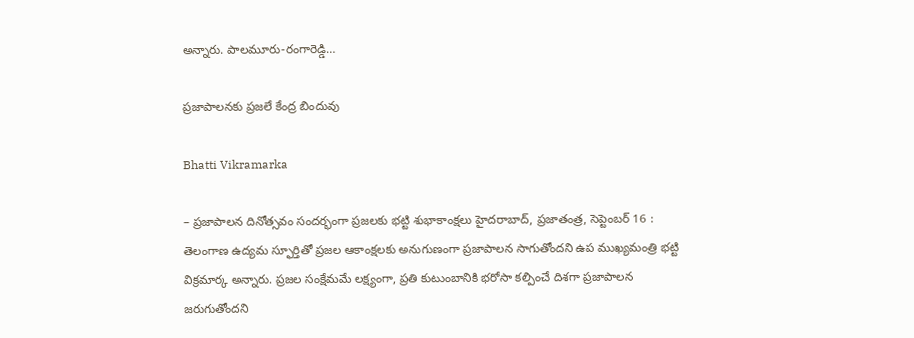అన్నారు. పాలమూరు-రంగారెడ్డి…

ప్రజాపాలనకు ప్రజలే కేంద్ర బిందువు

Bhatti Vikramarka

– ప్రజాపాలన దినోత్సవం సందర్భంగా ప్రజలకు భట్టి శుభాకాంక్షలు హైదరాబాద్, ప్రజాతంత్ర, సెప్టెంబర్ 16 : తెలంగాణ ఉద్యమ స్ఫూర్తితో ప్రజల ఆకాంక్షలకు అనుగుణంగా ప్రజాపాలన సాగుతోందని ఉప ముఖ్యమంత్రి భట్టి విక్రమార్క అన్నారు. ప్రజల సంక్షేమమే లక్ష్యంగా, ప్రతి కుటుంబానికి భరోసా కల్పించే దిశగా ప్రజాపాలన జరుగుతోందని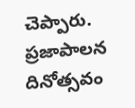చెప్పారు. ప్రజాపాలన దినోత్సవం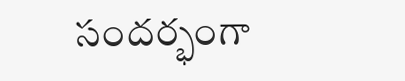సందర్భంగా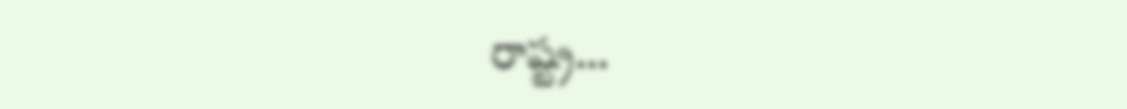రాష్ట్ర…